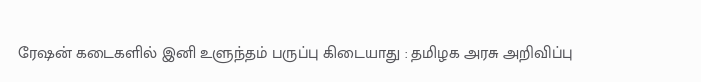ரேஷன் கடைகளில் இனி உளுந்தம் பருப்பு கிடையாது : தமிழக அரசு அறிவிப்பு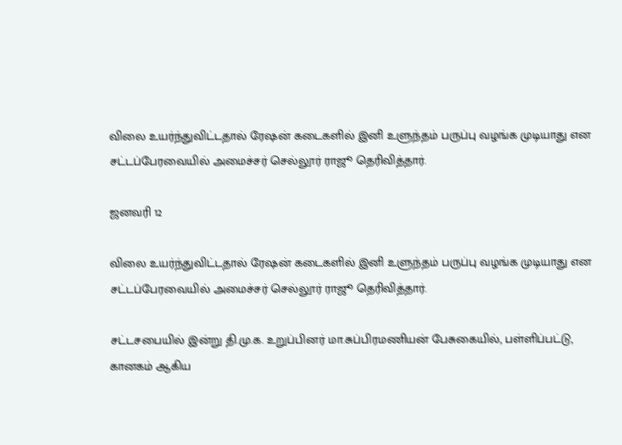விலை உயர்ந்துவிட்டதால் ரேஷன் கடைகளில் இனி உளுந்தம் பருப்பு வழங்க முடியாது என சட்டப்பேரவையில் அமைச்சர் செல்லூர் ராஜூ தெரிவித்தார்.

ஜனவரி 12

விலை உயர்ந்துவிட்டதால் ரேஷன் கடைகளில் இனி உளுந்தம் பருப்பு வழங்க முடியாது என சட்டப்பேரவையில் அமைச்சர் செல்லூர் ராஜூ தெரிவித்தார்.

சட்டசபையில் இன்று தி.மு.க. உறுப்பினர் மா.சுப்பிரமணியன் பேசுகையில், பள்ளிப்பட்டு, கானகம் ஆகிய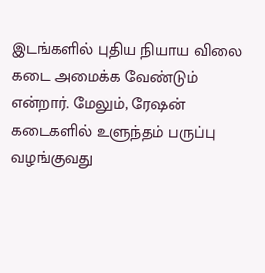இடங்களில் புதிய நியாய விலை கடை அமைக்க வேண்டும் என்றார். மேலும், ரே‌ஷன் கடைகளில் உளுந்தம் பருப்பு வழங்குவது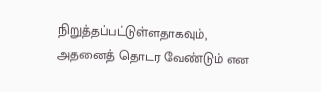நிறுத்தப்பட்டுள்ளதாகவும், அதனைத் தொடர வேண்டும் என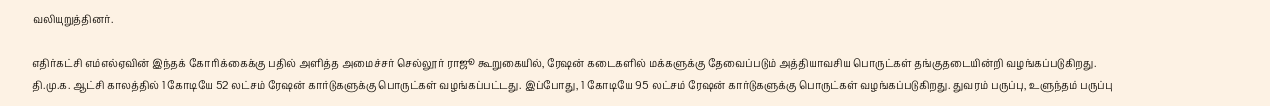வலியுறுத்தினர்.

எதிர்கட்சி எம்எல்ஏவின் இந்தக் கோரிக்கைக்கு பதில் அளித்த அமைச்சர் செல்லூர் ராஜூ கூறுகையில், ரே‌ஷன் கடைகளில் மக்களுக்கு தேவைப்படும் அத்தியாவசிய பொருட்கள் தங்குதடையின்றி வழங்கப்படுகிறது. தி.மு.க. ஆட்சி காலத்தில் 1 கோடியே 52 லட்சம் ரே‌ஷன் கார்டுகளுக்கு பொருட்கள் வழங்கப்பட்டது. இப்போது, 1 கோடியே 95 லட்சம் ரே‌ஷன் கார்டுகளுக்கு பொருட்கள் வழங்கப்படுகிறது. துவரம் பருப்பு, உளுந்தம் பருப்பு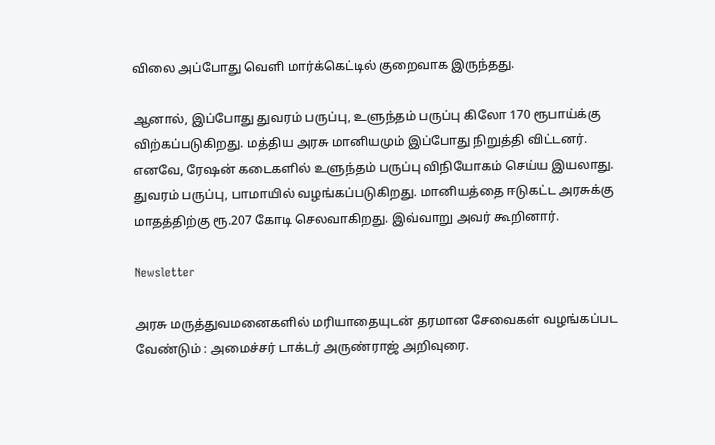விலை அப்போது வெளி மார்க்கெட்டில் குறைவாக இருந்தது.

ஆனால், இப்போது துவரம் பருப்பு, உளுந்தம் பருப்பு கிலோ 170 ரூபாய்க்கு விற்கப்படுகிறது. மத்திய அரசு மானியமும் இப்போது நிறுத்தி விட்டனர். எனவே, ரேஷன் கடைகளில் உளுந்தம் பருப்பு விநியோகம் செய்ய இயலாது. துவரம் பருப்பு, பாமாயில் வழங்கப்படுகிறது. மானியத்தை ஈடுகட்ட அரசுக்கு மாதத்திற்கு ரூ.207 கோடி செலவாகிறது. இவ்வாறு அவர் கூறினார்.

Newsletter

அரசு மருத்துவமனைகளில் மரியாதையுடன் தரமான சேவைகள் வழங்கப்பட வேண்டும் : அமைச்சர் டாக்டர் அருண்ராஜ் அறிவுரை.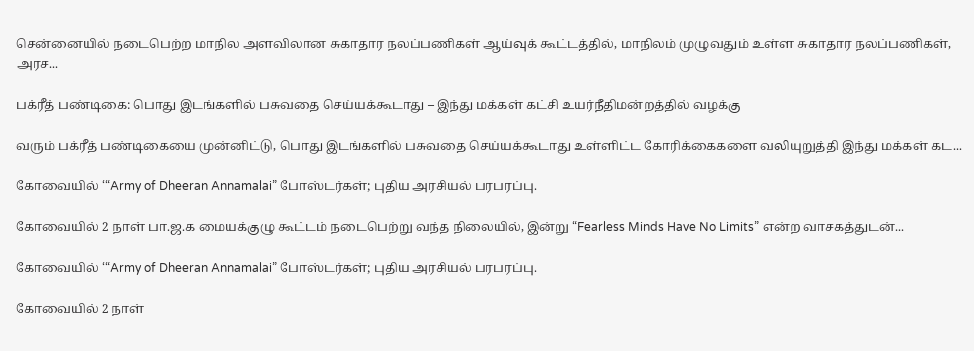சென்னையில் நடைபெற்ற மாநில அளவிலான சுகாதார நலப்பணிகள் ஆய்வுக் கூட்டத்தில், மாநிலம் முழுவதும் உள்ள சுகாதார நலப்பணிகள், அரச...

பக்ரீத் பண்டிகை: பொது இடங்களில் பசுவதை செய்யக்கூடாது – இந்து மக்கள் கட்சி உயர்நீதிமன்றத்தில் வழக்கு

வரும் பக்ரீத் பண்டிகையை முன்னிட்டு, பொது இடங்களில் பசுவதை செய்யக்கூடாது உள்ளிட்ட கோரிக்கைகளை வலியுறுத்தி இந்து மக்கள் கட...

கோவையில் ‘“Army of Dheeran Annamalai” போஸ்டர்கள்; புதிய அரசியல் பரபரப்பு.

கோவையில் 2 நாள் பா.ஜ.க மையக்குழு கூட்டம் நடைபெற்று வந்த நிலையில், இன்று “Fearless Minds Have No Limits” என்ற வாசகத்துடன்...

கோவையில் ‘“Army of Dheeran Annamalai” போஸ்டர்கள்; புதிய அரசியல் பரபரப்பு.

கோவையில் 2 நாள்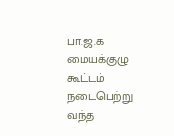பா.ஜ.க மையக்குழு கூட்டம் நடைபெற்று வந்த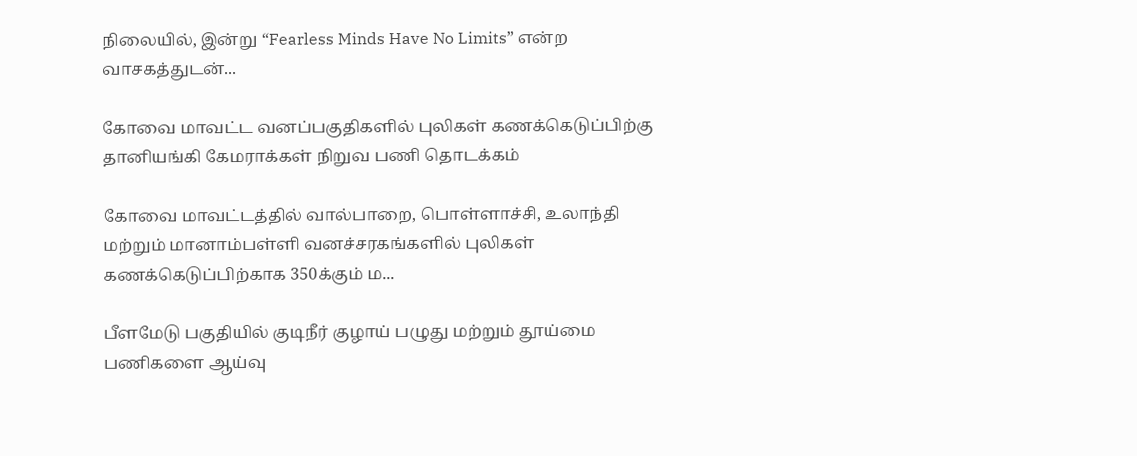நிலையில், இன்று “Fearless Minds Have No Limits” என்ற வாசகத்துடன்...

கோவை மாவட்ட வனப்பகுதிகளில் புலிகள் கணக்கெடுப்பிற்கு தானியங்கி கேமராக்கள் நிறுவ பணி தொடக்கம்

கோவை மாவட்டத்தில் வால்பாறை, பொள்ளாச்சி, உலாந்தி மற்றும் மானாம்பள்ளி வனச்சரகங்களில் புலிகள் கணக்கெடுப்பிற்காக 350க்கும் ம...

பீளமேடு பகுதியில் குடிநீர் குழாய் பழுது மற்றும் தூய்மை பணிகளை ஆய்வு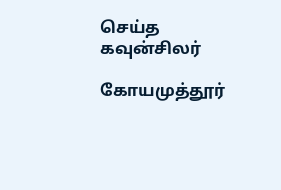செய்த கவுன்சிலர்

கோயமுத்தூர்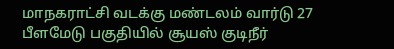மாநகராட்சி வடக்கு மண்டலம் வார்டு 27 பீளமேடு பகுதியில் சூயஸ் குடிநீர்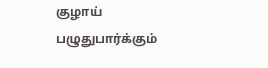குழாய் பழுதுபார்க்கும்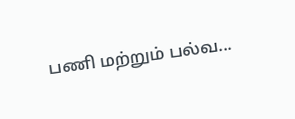பணி மற்றும் பல்வ...